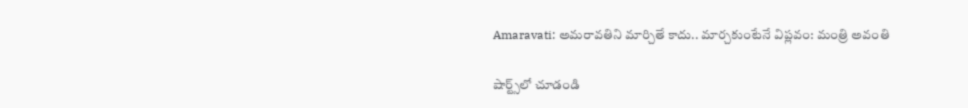Amaravati: అమరావతిని మార్చితే కాదు.. మార్చకుంటేనే విప్లవం: మంత్రి అవంతి

షార్ట్స్‌లో చూడండి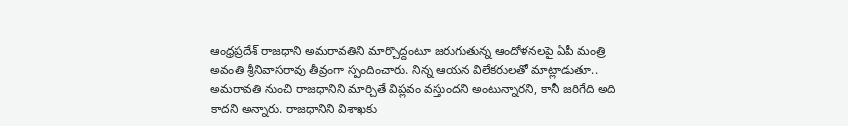ఆంధ్రప్రదేశ్ రాజధాని అమరావతిని మార్చొద్దంటూ జరుగుతున్న ఆందోళనలపై ఏపీ మంత్రి అవంతి శ్రీనివాసరావు తీవ్రంగా స్పందించారు. నిన్న ఆయన విలేకరులతో మాట్లాడుతూ.. అమరావతి నుంచి రాజధానిని మార్చితే విప్లవం వస్తుందని అంటున్నారని, కానీ జరిగేది అది కాదని అన్నారు. రాజధానిని విశాఖకు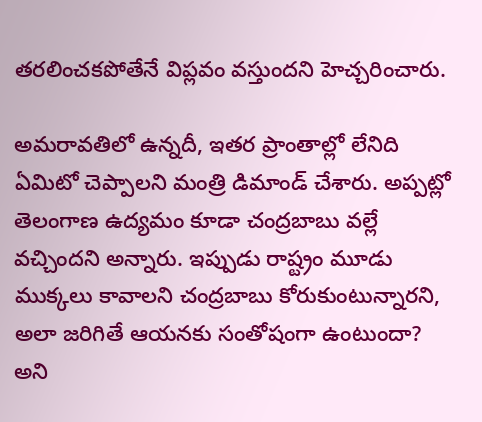తరలించకపోతేనే విప్లవం వస్తుందని హెచ్చరించారు.

అమరావతిలో ఉన్నదీ, ఇతర ప్రాంతాల్లో లేనిది ఏమిటో చెప్పాలని మంత్రి డిమాండ్ చేశారు. అప్పట్లో తెలంగాణ ఉద్యమం కూడా చంద్రబాబు వల్లే వచ్చిందని అన్నారు. ఇప్పుడు రాష్ట్రం మూడు ముక్కలు కావాలని చంద్రబాబు కోరుకుంటున్నారని, అలా జరిగితే ఆయనకు సంతోషంగా ఉంటుందా? అని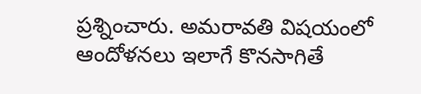ప్రశ్నించారు. అమరావతి విషయంలో ఆందోళనలు ఇలాగే కొనసాగితే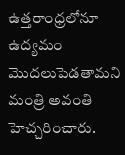ఉత్తరాంధ్రలోనూ ఉద్యమం మొదలుపెడతామని మంత్రి అవంతి హెచ్చరించారు.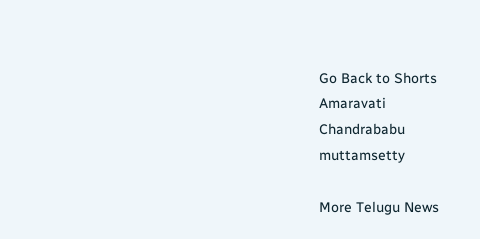Go Back to Shorts
Amaravati
Chandrababu
muttamsetty

More Telugu News